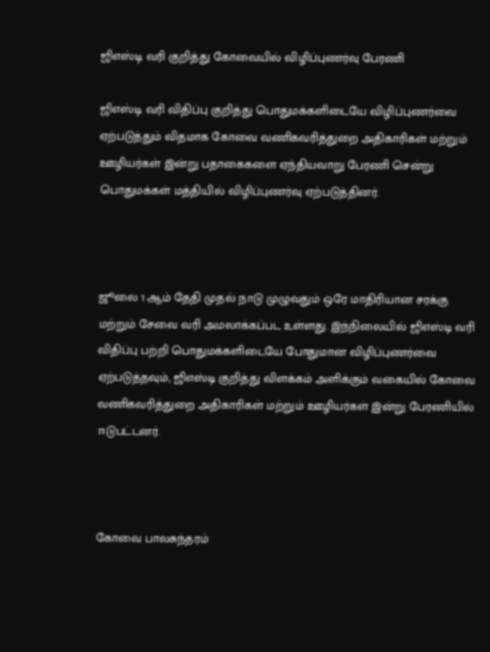ஜிஎஸ்டி வரி குறித்து கோவையில் விழிப்புணர்வு பேரணி

ஜிஎஸ்டி வரி விதிப்பு குறித்து பொதுமக்களிடையே விழிப்புணர்வை ஏற்படுத்தும் விதமாக கோவை வணிகவரித்துறை அதிகாரிகள் மற்றும் ஊழியர்கள் இன்று பதாகைகளை ஏந்தியவாறு பேரணி சென்று பொதுமக்கள் மத்தியில் விழிப்புணர்வு ஏற்படுத்தினர்.



ஜூலை 1 ஆம் தேதி முதல் நாடு முழுவதும் ஒரே மாதிரியான சரக்கு மற்றும் சேவை வரி அமலாக்கப்பட உள்ளது. இந்நிலையில் ஜிஎஸ்டி வரி விதிப்பு பற்றி பொதுமக்களிடையே போதுமான விழிப்புணர்வை ஏற்படுத்தவும், ஜிஎஸ்டி குறித்து விளக்கம் அளிக்கும் வகையில் கோவை வணிகவரித்துறை அதிகாரிகள் மற்றும் ஊழியர்கள் இன்று பேரணியில் ஈடுபட்டனர்.



கோவை பாலசுந்தரம்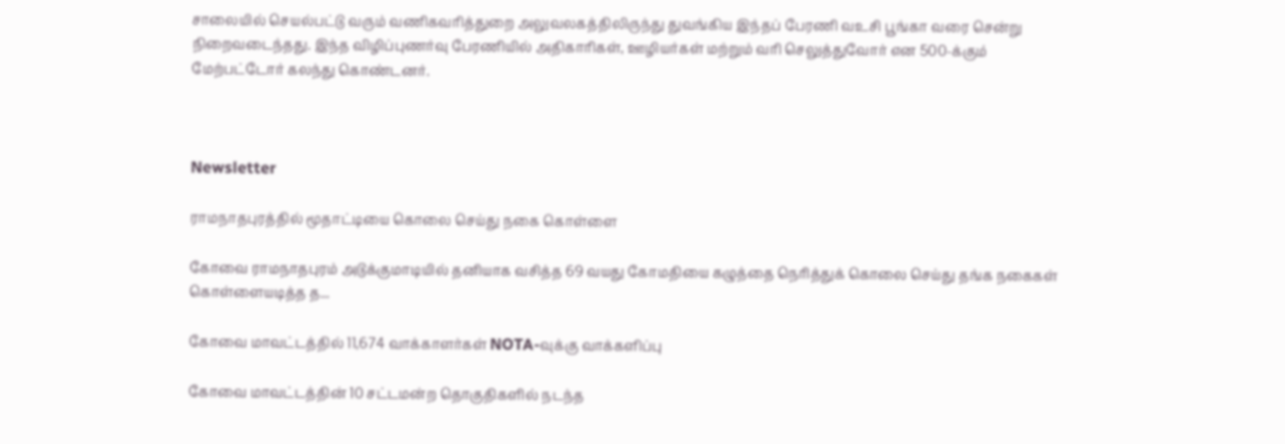சாலையில் செயல்பட்டு வரும் வணிகவரித்துறை அலுவலகத்திலிருந்து துவங்கிய இந்தப் பேரணி வஉசி பூங்கா வரை சென்று நிறைவடைந்தது. இந்த விழிப்புணர்வு பேரணியில் அதிகாரிகள், ஊழியர்கள் மற்றும் வரி செலுத்துவோர் என 500-க்கும் மேற்பட்டோர் கலந்து கொண்டனர்.



Newsletter

ராமநாதபுரத்தில் மூதாட்டியை கொலை செய்து நகை கொள்ளை

கோவை ராமநாதபுரம் அடுக்குமாடியில் தனியாக வசித்த 69 வயது கோமதியை கழுத்தை நெரித்துக் கொலை செய்து தங்க நகைகள் கொள்ளையடித்த த...

கோவை மாவட்டத்தில் 11,674 வாக்காளர்கள் NOTA-வுக்கு வாக்களிப்பு

கோவை மாவட்டத்தின் 10 சட்டமன்ற தொகுதிகளில் நடந்த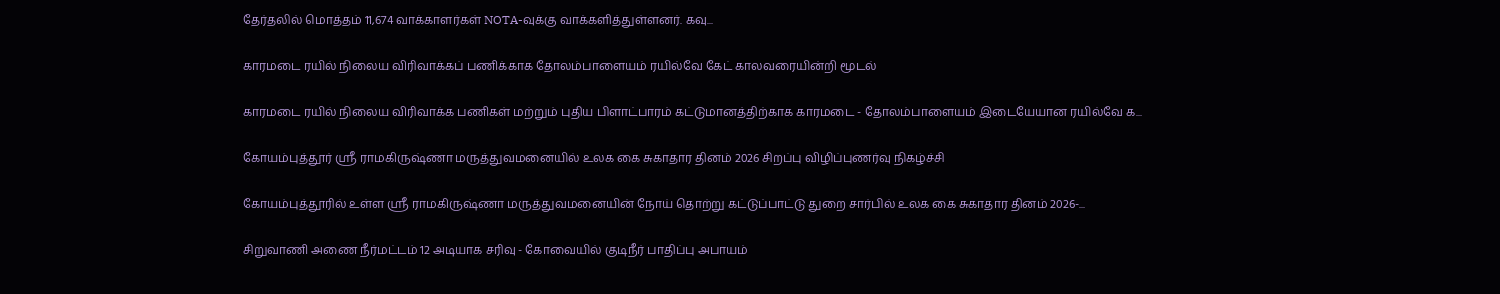தேர்தலில் மொத்தம் 11,674 வாக்காளர்கள் NOTA-வுக்கு வாக்களித்துள்ளனர். கவு...

காரமடை ரயில் நிலைய விரிவாக்கப் பணிக்காக தோலம்பாளையம் ரயில்வே கேட் காலவரையின்றி மூடல்

காரமடை ரயில் நிலைய விரிவாக்க பணிகள் மற்றும் புதிய பிளாட்பாரம் கட்டுமானத்திற்காக காரமடை - தோலம்பாளையம் இடையேயான ரயில்வே க...

கோயம்புத்தூர் ஸ்ரீ ராமகிருஷ்ணா மருத்துவமனையில் உலக கை சுகாதார தினம் 2026 சிறப்பு விழிப்புணர்வு நிகழ்ச்சி

கோயம்புத்தூரில் உள்ள ஸ்ரீ ராமகிருஷ்ணா மருத்துவமனையின் நோய் தொற்று கட்டுப்பாட்டு துறை சார்பில் உலக கை சுகாதார தினம் 2026-...

சிறுவாணி அணை நீர்மட்டம் 12 அடியாக சரிவு - கோவையில் குடிநீர் பாதிப்பு அபாயம்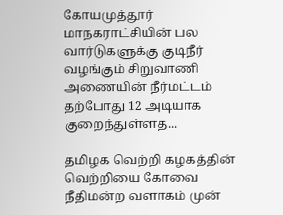கோயமுத்தூர் மாநகராட்சியின் பல வார்டுகளுக்கு குடிநீர் வழங்கும் சிறுவாணி அணையின் நீர்மட்டம் தற்போது 12 அடியாக குறைந்துள்ளத...

தமிழக வெற்றி கழகத்தின் வெற்றியை கோவை நீதிமன்ற வளாகம் முன்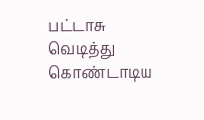பட்டாசு வெடித்து கொண்டாடிய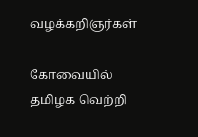வழக்கறிஞர்கள்

கோவையில் தமிழக வெற்றி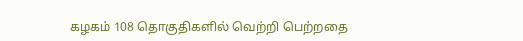கழகம் 108 தொகுதிகளில் வெற்றி பெற்றதை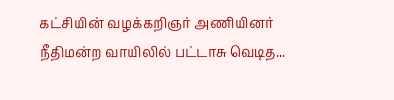கட்சியின் வழக்கறிஞர் அணியினர் நீதிமன்ற வாயிலில் பட்டாசு வெடித...